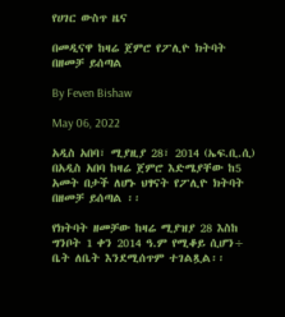የሀገር ውስጥ ዜና

በመዲናዋ ከዛሬ ጀምሮ የፖሊዮ ክትባት በዘመቻ ይሰጣል

By Feven Bishaw

May 06, 2022

አዲስ አበባ፣ ሚያዚያ 28፣ 2014 (ኤፍ.ቢ.ሲ) በአዲስ አበባ ከዛሬ ጀምሮ እድሜያቸው ከ5 አመት በታች ለሆኑ ህፃናት የፖሊዮ ክትባት በዘመቻ ይሰጣል ፡፡

የክትባት ዘመቻው ከዛሬ ሚያዝያ 28 እስከ ግንቦት 1 ቀን 2014 ዓ.ም የሚቆይ ሲሆን÷ ቤት ለቤት እንደሚሰጥም ተገልጿል፡፡